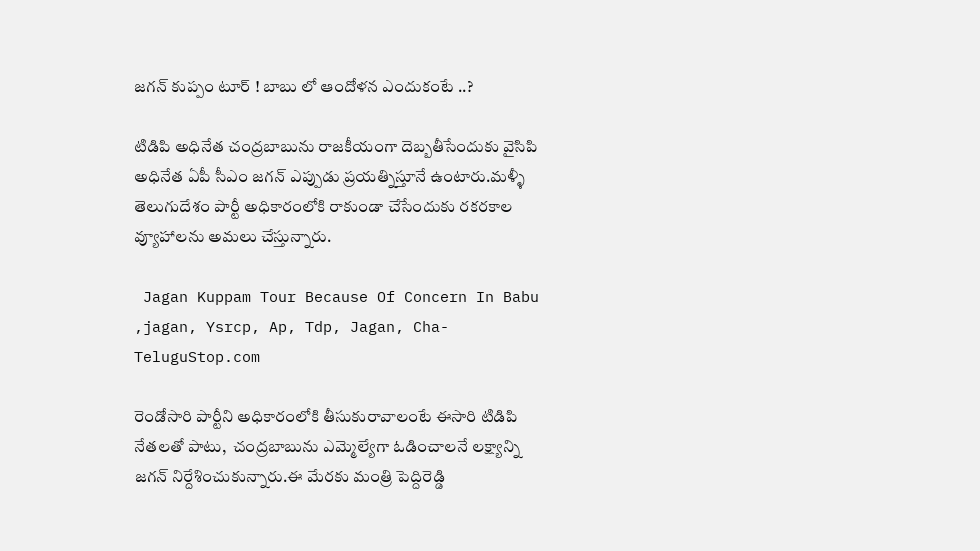జగన్ కుప్పం టూర్ ! బాబు లో ఆందోళన ఎందుకంటే ..?

టిడిపి అధినేత చంద్రబాబును రాజకీయంగా దెబ్బతీసేందుకు వైసిపి అధినేత ఏపీ సీఎం జగన్ ఎప్పుడు ప్రయత్నిస్తూనే ఉంటారు.మళ్ళీ తెలుగుదేశం పార్టీ అధికారంలోకి రాకుండా చేసేందుకు రకరకాల వ్యూహాలను అమలు చేస్తున్నారు.

 Jagan Kuppam Tour Because Of Concern In Babu ,jagan, Ysrcp, Ap, Tdp, Jagan, Cha-TeluguStop.com

రెండోసారి పార్టీని అధికారంలోకి తీసుకురావాలంటే ఈసారి టిడిపి నేతలతో పాటు,  చంద్రబాబును ఎమ్మెల్యేగా ఓడించాలనే లక్ష్యాన్ని జగన్ నిర్దేశించుకున్నారు.ఈ మేరకు మంత్రి పెద్దిరెడ్డి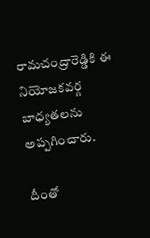రామచంద్రారెడ్డికి ఈ నియోజకవర్గ బాధ్యతలను అప్పగించారు.

దీంతో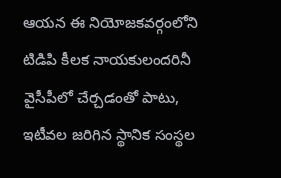ఆయన ఈ నియోజకవర్గంలోని టిడిపి కీలక నాయకులందరినీ వైసీపీలో చేర్చడంతో పాటు,  ఇటీవల జరిగిన స్థానిక సంస్థల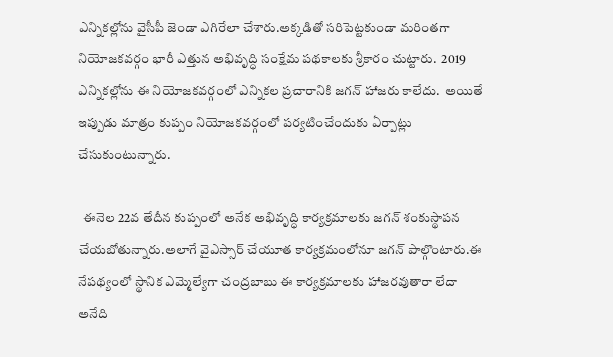ఎన్నికల్లోను వైసీపీ జెండా ఎగిరేలా చేశారు.అక్కడితో సరిపెట్టకుండా మరింతగా నియోజకవర్గం భారీ ఎత్తున అభివృద్ధి సంక్షేమ పథకాలకు శ్రీకారం చుట్టారు.  2019 ఎన్నికల్లోను ఈ నియోజకవర్గంలో ఎన్నికల ప్రచారానికి జగన్ హాజరు కాలేదు.  అయితే ఇప్పుడు మాత్రం కుప్పం నియోజకవర్గంలో పర్యటించేందుకు ఏర్పాట్లు చేసుకుంటున్నారు.

  ఈనెల 22వ తేదీన కుప్పంలో అనేక అభివృద్ధి కార్యక్రమాలకు జగన్ శంకుస్థాపన చేయబోతున్నారు.అలాగే వైఎస్సార్ చేయూత కార్యక్రమంలోనూ జగన్ పాల్గొంటారు.ఈ నేపథ్యంలో స్థానిక ఎమ్మెల్యేగా చంద్రబాబు ఈ కార్యక్రమాలకు హాజరవుతారా లేదా అనేది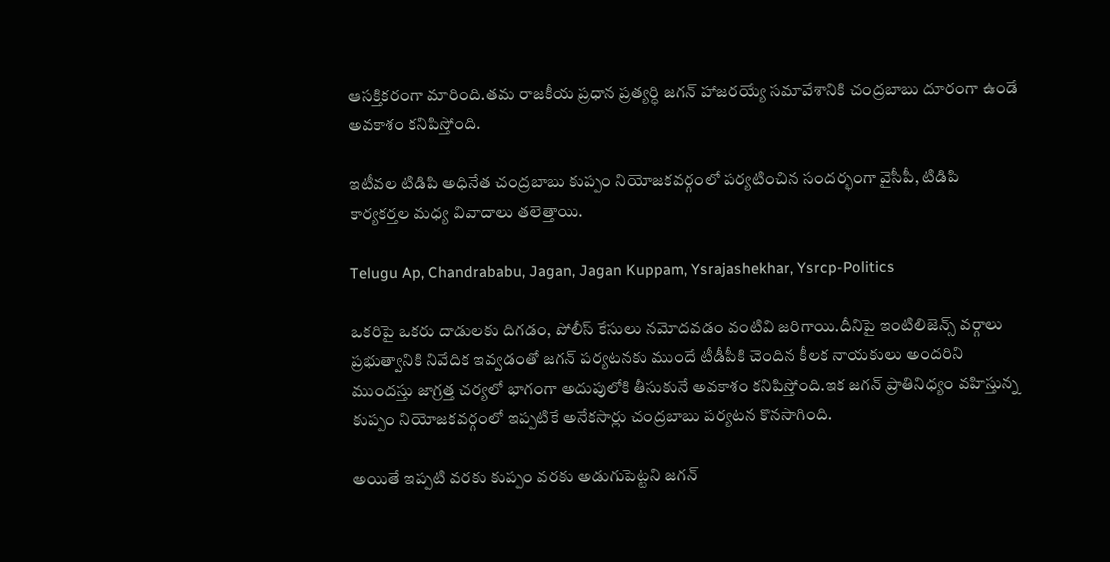ఆసక్తికరంగా మారింది.తమ రాజకీయ ప్రధాన ప్రత్యర్ధి జగన్ హాజరయ్యే సమావేశానికి చంద్రబాబు దూరంగా ఉండే అవకాశం కనిపిస్తోంది.

ఇటీవల టిడిపి అధినేత చంద్రబాబు కుప్పం నియోజకవర్గంలో పర్యటించిన సందర్భంగా వైసీపీ, టిడిపి కార్యకర్తల మధ్య వివాదాలు తలెత్తాయి.

Telugu Ap, Chandrababu, Jagan, Jagan Kuppam, Ysrajashekhar, Ysrcp-Politics

ఒకరిపై ఒకరు దాడులకు దిగడం, పోలీస్ కేసులు నమోదవడం వంటివి జరిగాయి.దీనిపై ఇంటిలిజెన్స్ వర్గాలు ప్రభుత్వానికి నివేదిక ఇవ్వడంతో జగన్ పర్యటనకు ముందే టీడీపీకి చెందిన కీలక నాయకులు అందరిని ముందస్తు జాగ్రత్త చర్యలో భాగంగా అదుపులోకి తీసుకునే అవకాశం కనిపిస్తోంది.ఇక జగన్ ప్రాతినిధ్యం వహిస్తున్న కుప్పం నియోజకవర్గంలో ఇప్పటికే అనేకసార్లు చంద్రబాబు పర్యటన కొనసాగింది.

అయితే ఇప్పటి వరకు కుప్పం వరకు అడుగుపెట్టని జగన్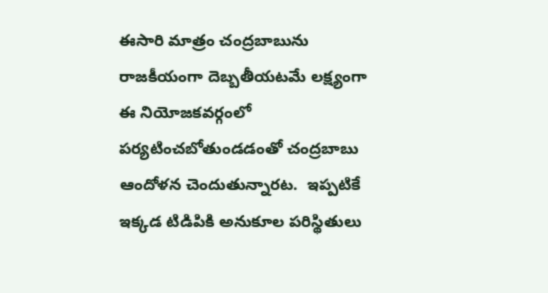ఈసారి మాత్రం చంద్రబాబును రాజకీయంగా దెబ్బతీయటమే లక్ష్యంగా ఈ నియోజకవర్గంలో పర్యటించబోతుండడంతో చంద్రబాబు ఆందోళన చెందుతున్నారట.  ఇప్పటికే ఇక్కడ టిడిపికి అనుకూల పరిస్థితులు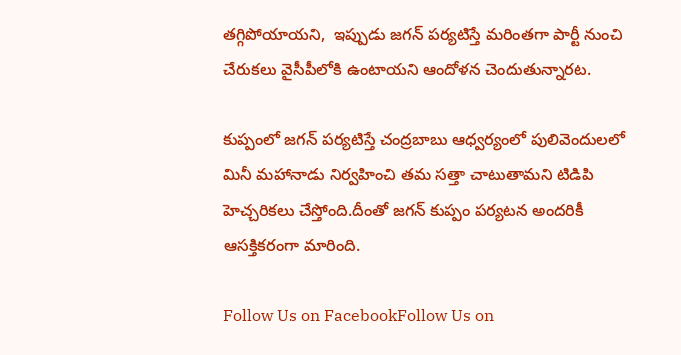తగ్గిపోయాయని,  ఇప్పుడు జగన్ పర్యటిస్తే మరింతగా పార్టీ నుంచి చేరుకలు వైసీపీలోకి ఉంటాయని ఆందోళన చెందుతున్నారట.

కుప్పంలో జగన్ పర్యటిస్తే చంద్రబాబు ఆధ్వర్యంలో పులివెందులలో మినీ మహానాడు నిర్వహించి తమ సత్తా చాటుతామని టిడిపి హెచ్చరికలు చేస్తోంది.దీంతో జగన్ కుప్పం పర్యటన అందరికీ ఆసక్తికరంగా మారింది.

Follow Us on FacebookFollow Us on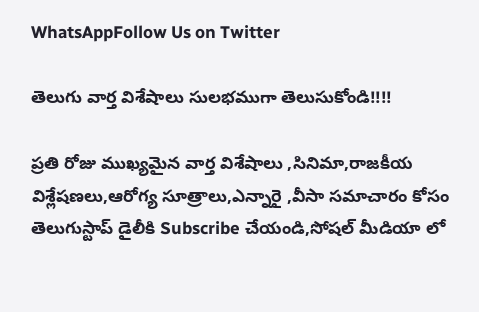WhatsAppFollow Us on Twitter

తెలుగు వార్త విశేషాలు సులభముగా తెలుసుకోండి!!!!

ప్రతి రోజు ముఖ్యమైన వార్త విశేషాలు ,సినిమా,రాజకీయ విశ్లేషణలు,ఆరోగ్య సూత్రాలు,ఎన్నారై ,వీసా సమాచారం కోసం తెలుగుస్టాప్ డైలీకి Subscribe చేయండి,సోషల్ మీడియా లో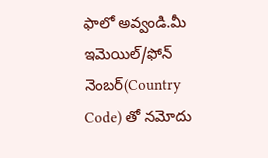ఫాలో అవ్వండి.మీ ఇమెయిల్/ఫోన్ నెంబర్(Country Code) తో నమోదు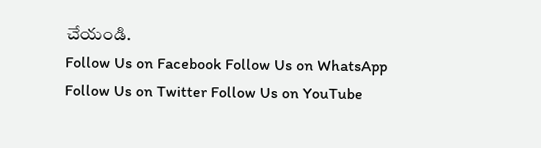చేయండి.
Follow Us on Facebook Follow Us on WhatsApp  Follow Us on Twitter Follow Us on YouTube